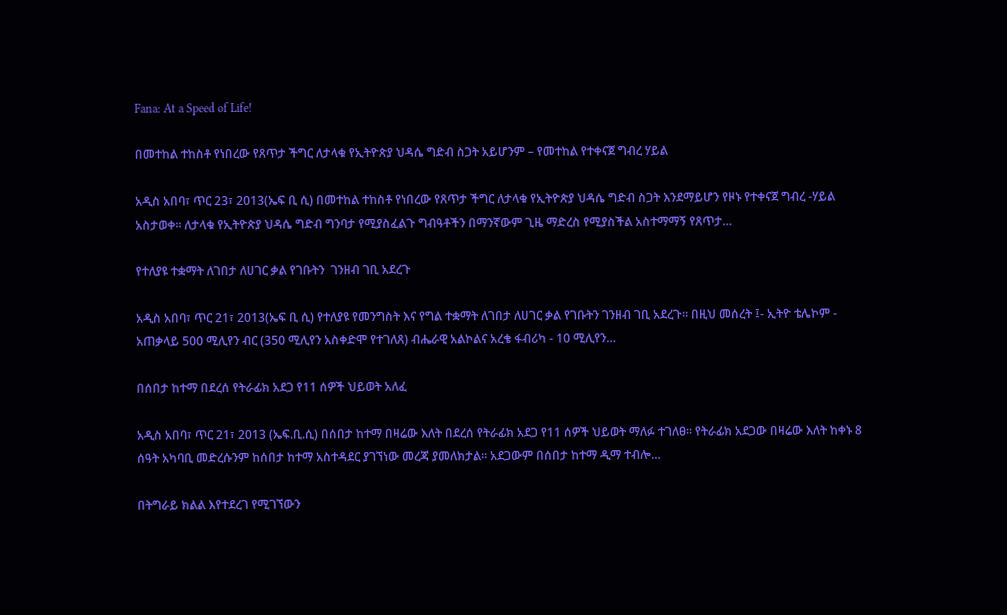Fana: At a Speed of Life!

በመተከል ተከስቶ የነበረው የጸጥታ ችግር ለታላቁ የኢትዮጵያ ህዳሴ ግድብ ስጋት አይሆንም – የመተከል የተቀናጀ ግብረ ሃይል

አዲስ አበባ፣ ጥር 23፣ 2013(ኤፍ ቢ ሲ) በመተከል ተከስቶ የነበረው የጸጥታ ችግር ለታላቁ የኢትዮጵያ ህዳሴ ግድብ ስጋት እንደማይሆን የዞኑ የተቀናጀ ግብረ -ሃይል አስታወቀ። ለታላቁ የኢትዮጵያ ህዳሴ ግድብ ግንባታ የሚያስፈልጉ ግብዓቶችን በማንኛውም ጊዜ ማድረስ የሚያስችል አስተማማኝ የጸጥታ…

የተለያዩ ተቋማት ለገበታ ለሀገር ቃል የገቡትን  ገንዘብ ገቢ አደረጉ

አዲስ አበባ፣ ጥር 21፣ 2013(ኤፍ ቢ ሲ) የተለያዩ የመንግስት እና የግል ተቋማት ለገበታ ለሀገር ቃል የገቡትን ገንዘብ ገቢ አደረጉ። በዚህ መሰረት ፤- ኢትዮ ቴሌኮም - አጠቃላይ 500 ሚሊየን ብር (350 ሚሊየን አስቀድሞ የተገለጸ) ብሔራዊ አልኮልና አረቄ ፋብሪካ - 10 ሚሊየን…

በሰበታ ከተማ በደረሰ የትራፊክ አደጋ የ11 ሰዎች ህይወት አለፈ

አዲስ አበባ፣ ጥር 21፣ 2013 (ኤፍ.ቢ.ሲ) በሰበታ ከተማ በዛሬው እለት በደረሰ የትራፊክ አደጋ የ11 ሰዎች ህይወት ማለፉ ተገለፀ። የትራፊክ አደጋው በዛሬው እለት ከቀኑ 8 ሰዓት አካባቢ መድረሱንም ከሰበታ ከተማ አስተዳደር ያገኘነው መረጃ ያመለክታል። አደጋውም በሰበታ ከተማ ዲማ ተብሎ…

በትግራይ ክልል እየተደረገ የሚገኘውን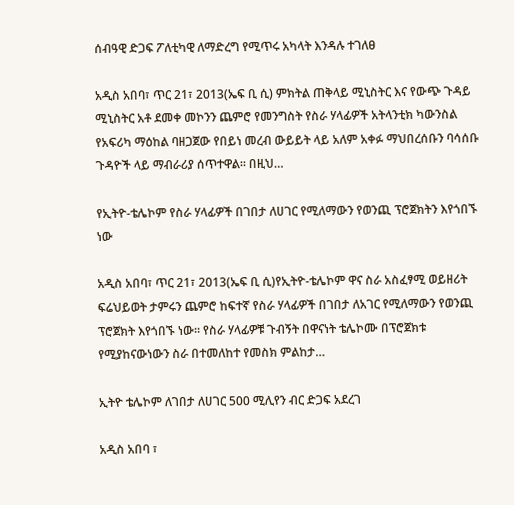ሰብዓዊ ድጋፍ ፖለቲካዊ ለማድረግ የሚጥሩ አካላት እንዳሉ ተገለፀ

አዲስ አበባ፣ ጥር 21፣ 2013(ኤፍ ቢ ሲ) ምክትል ጠቅላይ ሚኒስትር እና የውጭ ጉዳይ ሚኒስትር አቶ ደመቀ መኮንን ጨምሮ የመንግስት የስራ ሃላፊዎች አትላንቲክ ካውንስል የአፍሪካ ማዕከል ባዘጋጀው የበይነ መረብ ውይይት ላይ አለም አቀፉ ማህበረሰቡን ባሳሰቡ ጉዳዮች ላይ ማብራሪያ ሰጥተዋል። በዚህ…

የኢትዮ-ቴሌኮም የስራ ሃላፊዎች በገበታ ለሀገር የሚለማውን የወንጪ ፕሮጀክትን እየጎበኙ ነው

አዲስ አበባ፣ ጥር 21፣ 2013(ኤፍ ቢ ሲ)የኢትዮ-ቴሌኮም ዋና ስራ አስፈፃሚ ወይዘሪት ፍሬህይወት ታምሩን ጨምሮ ከፍተኛ የስራ ሃላፊዎች በገበታ ለአገር የሚለማውን የወንጪ ፕሮጀክት እየጎበኙ ነው። የስራ ሃላፊዎቹ ጉብኝት በዋናነት ቴሌኮሙ በፕሮጀክቱ የሚያከናውነውን ስራ በተመለከተ የመስክ ምልከታ…

ኢትዮ ቴሌኮም ለገበታ ለሀገር 500 ሚሊየን ብር ድጋፍ አደረገ

አዲስ አበባ ፣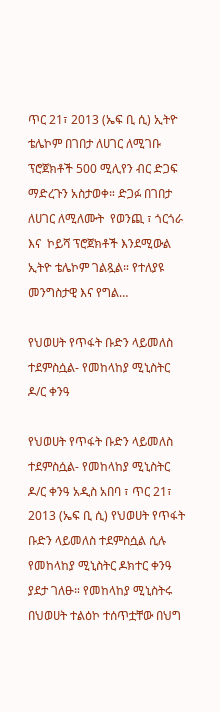ጥር 21፣ 2013 (ኤፍ ቢ ሲ) ኢትዮ ቴሌኮም በገበታ ለሀገር ለሚገቡ ፕሮጀክቶች 500 ሚሊየን ብር ድጋፍ ማድረጉን አስታወቀ። ድጋፉ በገበታ ለሀገር ለሚለሙት  የወንጪ ፣ ጎርጎራ እና  ኮይሻ ፕሮጀክቶች እንደሚውል ኢትዮ ቴሌኮም ገልጿል። የተለያዩ መንግስታዊ እና የግል…

የህወሀት የጥፋት ቡድን ላይመለስ ተደምስሷል- የመከላከያ ሚኒስትር ዶ/ር ቀንዓ

የህወሀት የጥፋት ቡድን ላይመለስ ተደምስሷል- የመከላከያ ሚኒስትር ዶ/ር ቀንዓ አዲስ አበባ ፣ ጥር 21፣ 2013 (ኤፍ ቢ ሲ) የህወሀት የጥፋት ቡድን ላይመለስ ተደምስሷል ሲሉ የመከላከያ ሚኒስትር ዶክተር ቀንዓ ያደታ ገለፁ። የመከላከያ ሚኒስትሩ በህወሀት ተልዕኮ ተሰጥቷቸው በህግ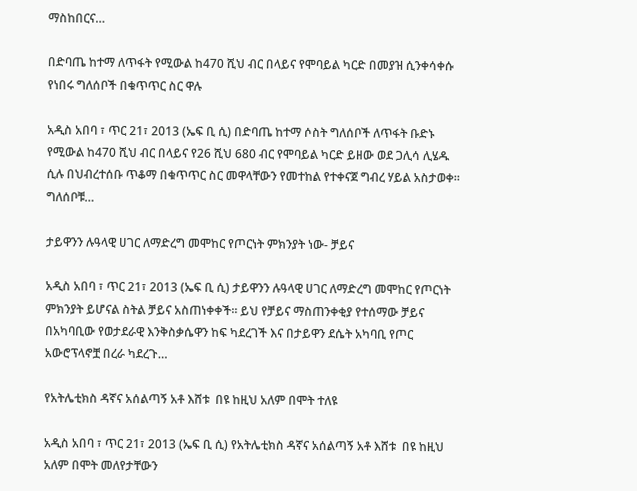ማስከበርና…

በድባጤ ከተማ ለጥፋት የሚውል ከ470 ሺህ ብር በላይና የሞባይል ካርድ በመያዝ ሲንቀሳቀሱ የነበሩ ግለሰቦች በቁጥጥር ስር ዋሉ

አዲስ አበባ ፣ ጥር 21፣ 2013 (ኤፍ ቢ ሲ) በድባጤ ከተማ ሶስት ግለሰቦች ለጥፋት ቡድኑ የሚውል ከ470 ሺህ ብር በላይና የ26 ሺህ 680 ብር የሞባይል ካርድ ይዘው ወደ ጋሊሳ ሊሄዱ ሲሉ በህብረተሰቡ ጥቆማ በቁጥጥር ስር መዋላቸውን የመተከል የተቀናጀ ግብረ ሃይል አስታወቀ። ግለሰቦቹ…

ታይዋንን ሉዓላዊ ሀገር ለማድረግ መሞከር የጦርነት ምክንያት ነው- ቻይና

አዲስ አበባ ፣ ጥር 21፣ 2013 (ኤፍ ቢ ሲ) ታይዋንን ሉዓላዊ ሀገር ለማድረግ መሞከር የጦርነት ምክንያት ይሆናል ስትል ቻይና አስጠነቀቀች። ይህ የቻይና ማስጠንቀቂያ የተሰማው ቻይና በአካባቢው የወታደራዊ እንቅስቃሴዋን ከፍ ካደረገች እና በታይዋን ደሴት አካባቢ የጦር አውሮፕላኖቿ በረራ ካደረጉ…

የአትሌቲክስ ዳኛና አሰልጣኝ አቶ እሸቱ  በዩ ከዚህ አለም በሞት ተለዩ

አዲስ አበባ ፣ ጥር 21፣ 2013 (ኤፍ ቢ ሲ) የአትሌቲክስ ዳኛና አሰልጣኝ አቶ እሸቱ  በዩ ከዚህ አለም በሞት መለየታቸውን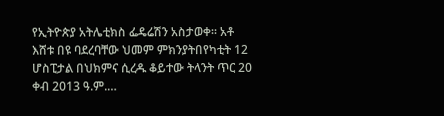የኢትዮጵያ አትሌቲክስ ፌዴሬሽን አስታወቀ። አቶ እሸቱ በዩ ባደረባቸው ህመም ምክንያትበየካቲት 12 ሆስፒታል በህክምና ሲረዱ ቆይተው ትላንት ጥር 20 ቀብ 2013 ዓ.ም.…